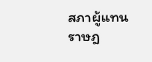สภาผู้แทนราษฎ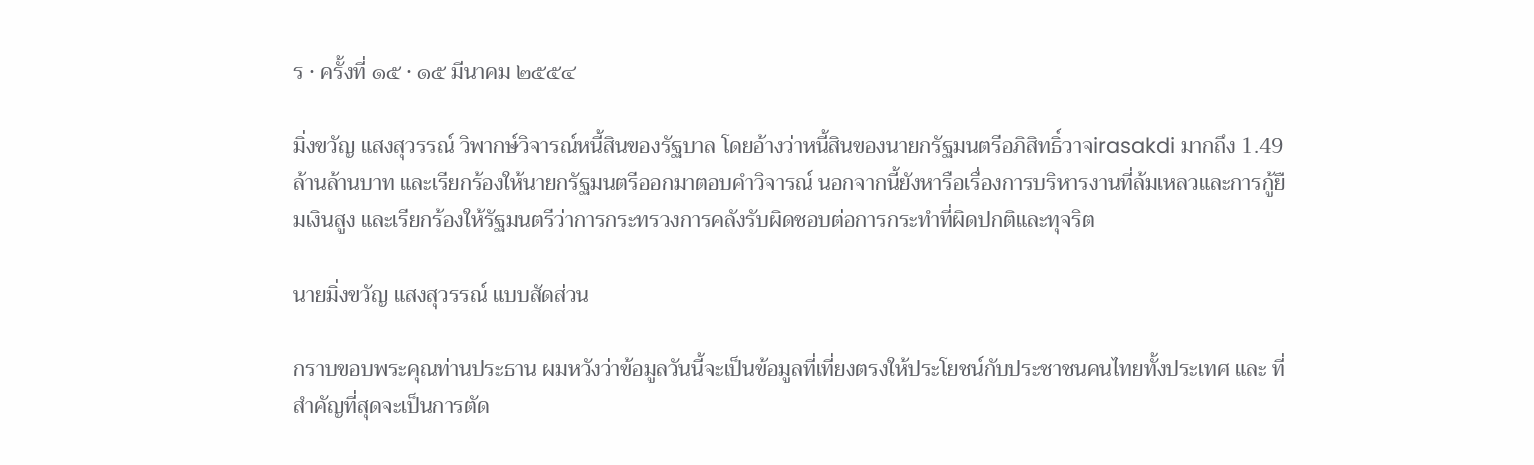ร · ครั้งที่ ๑๕ · ๑๕ มีนาคม ๒๕๕๔

มิ่งขวัญ แสงสุวรรณ์ วิพากษ์วิจารณ์หนี้สินของรัฐบาล โดยอ้างว่าหนี้สินของนายกรัฐมนตรีอภิสิทธิ์วาจirasakdi มากถึง 1.49 ล้านล้านบาท และเรียกร้องให้นายกรัฐมนตรีออกมาตอบคำวิจารณ์ นอกจากนี้ยังหารือเรื่องการบริหารงานที่ล้มเหลวและการกู้ยืมเงินสูง และเรียกร้องให้รัฐมนตรีว่าการกระทรวงการคลังรับผิดชอบต่อการกระทำที่ผิดปกติและทุจริต

นายมิ่งขวัญ แสงสุวรรณ์ แบบสัดส่วน

กราบขอบพระคุณท่านประธาน ผมหวังว่าข้อมูลวันนี้จะเป็นข้อมูลที่เที่ยงตรงให้ประโยชน์กับประชาชนคนไทยทั้งประเทศ และ ที่สําคัญที่สุดจะเป็นการตัด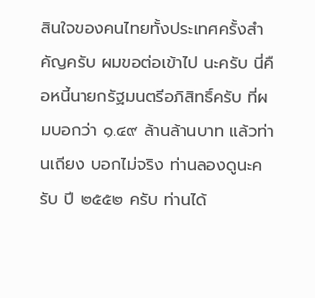สินใจของคนไทยทั้งประเทศครั้งสําคัญครับ ผมขอต่อเข้าไป นะครับ นี่คือหนี้นายกรัฐมนตรีอภิสิทธิ์ครับ ที่ผมบอกว่า ๑.๔๙ ล้านล้านบาท แล้วท่านเถียง บอกไม่จริง ท่านลองดูนะครับ ปี ๒๕๕๒ ครับ ท่านได้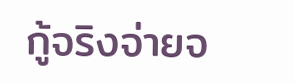กู้จริงจ่ายจ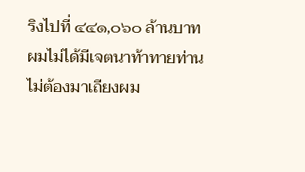ริงไปที่ ๔๔๑,๐๖๐ ล้านบาท ผมไม่ได้มีเจตนาท้าทายท่านไม่ต้องมาเถียงผม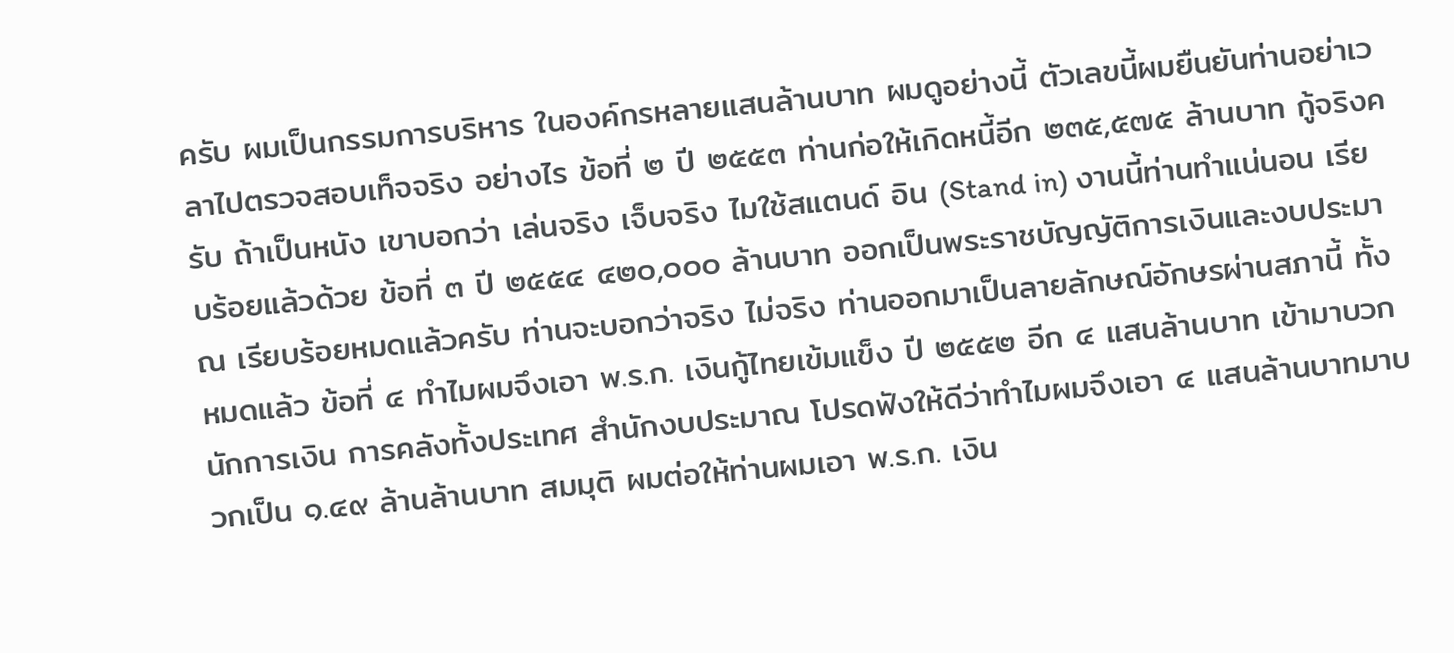ครับ ผมเป็นกรรมการบริหาร ในองค์กรหลายแสนล้านบาท ผมดูอย่างนี้ ตัวเลขนี้ผมยืนยันท่านอย่าเวลาไปตรวจสอบเท็จจริง อย่างไร ข้อที่ ๒ ปี ๒๕๕๓ ท่านก่อให้เกิดหนี้อีก ๒๓๕,๕๗๕ ล้านบาท กู้จริงครับ ถ้าเป็นหนัง เขาบอกว่า เล่นจริง เจ็บจริง ไมใช้สแตนด์ อิน (Stand in) งานนี้ท่านทําแน่นอน เรียบร้อยแล้วด้วย ข้อที่ ๓ ปี ๒๕๕๔ ๔๒๐,๐๐๐ ล้านบาท ออกเป็นพระราชบัญญัติการเงินและงบประมาณ เรียบร้อยหมดแล้วครับ ท่านจะบอกว่าจริง ไม่จริง ท่านออกมาเป็นลายลักษณ์อักษรผ่านสภานี้ ทั้งหมดแล้ว ข้อที่ ๔ ทําไมผมจึงเอา พ.ร.ก. เงินกู้ไทยเข้มแข็ง ปี ๒๕๕๒ อีก ๔ แสนล้านบาท เข้ามาบวก นักการเงิน การคลังทั้งประเทศ สํานักงบประมาณ โปรดฟังให้ดีว่าทําไมผมจึงเอา ๔ แสนล้านบาทมาบวกเป็น ๑.๔๙ ล้านล้านบาท สมมุติ ผมต่อให้ท่านผมเอา พ.ร.ก. เงิน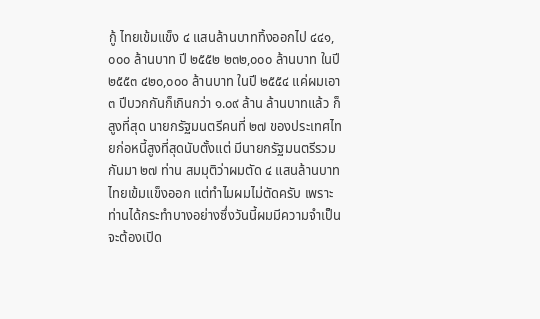กู้ ไทยเข้มแข็ง ๔ แสนล้านบาททิ้งออกไป ๔๔๑,๐๐๐ ล้านบาท ปี ๒๕๕๒ ๒๓๒,๐๐๐ ล้านบาท ในปี ๒๕๕๓ ๔๒๐,๐๐๐ ล้านบาท ในปี ๒๕๕๔ แค่ผมเอา ๓ ปีบวกกันก็เกินกว่า ๑.๐๙ ล้าน ล้านบาทแล้ว ก็สูงที่สุด นายกรัฐมนตรีคนที่ ๒๗ ของประเทศไทยก่อหนี้สูงที่สุดนับตั้งแต่ มีนายกรัฐมนตรีรวมกันมา ๒๗ ท่าน สมมุติว่าผมตัด ๔ แสนล้านบาท ไทยเข้มแข็งออก แต่ทําไมผมไม่ตัดครับ เพราะท่านได้กระทําบางอย่างซึ่งวันนี้ผมมีความจําเป็น จะต้องเปิด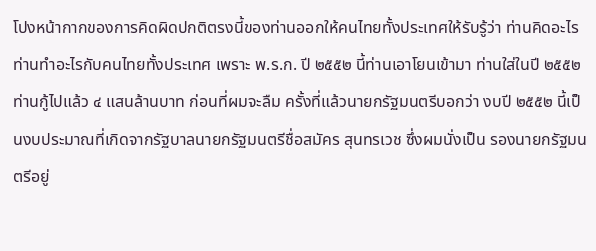โปงหน้ากากของการคิดผิดปกติตรงนี้ของท่านออกให้คนไทยทั้งประเทศให้รับรู้ว่า ท่านคิดอะไร ท่านทําอะไรกับคนไทยทั้งประเทศ เพราะ พ.ร.ก. ปี ๒๕๕๒ นี้ท่านเอาโยนเข้ามา ท่านใส่ในปี ๒๕๕๒ ท่านกู้ไปแล้ว ๔ แสนล้านบาท ก่อนที่ผมจะลืม ครั้งที่แล้วนายกรัฐมนตรีบอกว่า งบปี ๒๕๕๒ นี้เป็นงบประมาณที่เกิดจากรัฐบาลนายกรัฐมนตรีชื่อสมัคร สุนทรเวช ซึ่งผมนั่งเป็น รองนายกรัฐมนตรีอยู่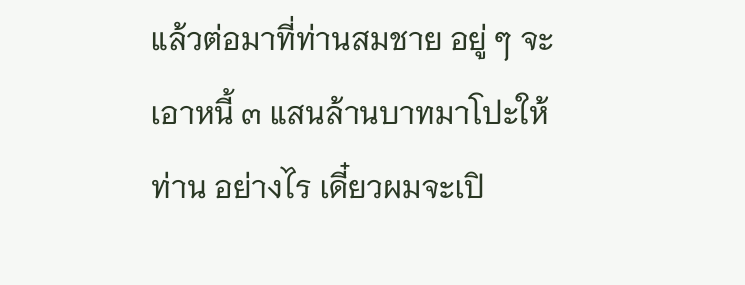แล้วต่อมาที่ท่านสมชาย อยู่ ๆ จะเอาหนี้ ๓ แสนล้านบาทมาโปะให้ท่าน อย่างไร เดี๋ยวผมจะเปิ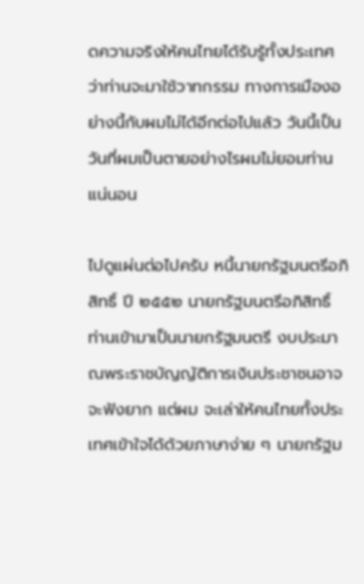ดความจริงให้คนไทยได้รับรู้ทั้งประเทศว่าท่านจะมาใช้วาทกรรม ทางการเมืองอย่างนี้กับผมไม่ได้อีกต่อไปแล้ว วันนี้เป็นวันที่ผมเป็นตายอย่างไรผมไม่ยอมท่าน แน่นอน

ไปดูแผ่นต่อไปครับ หนี้นายกรัฐมนตรีอภิสิทธิ์ ปี ๒๕๕๒ นายกรัฐมนตรีอภิสิทธิ์ ท่านเข้ามาเป็นนายกรัฐมนตรี งบประมาณพระราชบัญญัติการเงินประชาชนอาจจะฟังยาก แต่ผม จะเล่าให้คนไทยทั้งประเทศเข้าใจได้ด้วยภาษาง่าย ๆ นายกรัฐม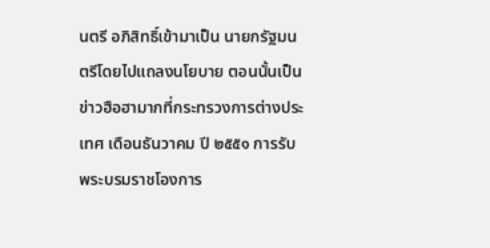นตรี อภิสิทธิ์เข้ามาเป็น นายกรัฐมนตรีโดยไปแถลงนโยบาย ตอนนั้นเป็นข่าวฮือฮามากที่กระทรวงการต่างประเทศ เดือนธันวาคม ปี ๒๕๕๑ การรับพระบรมราชโองการ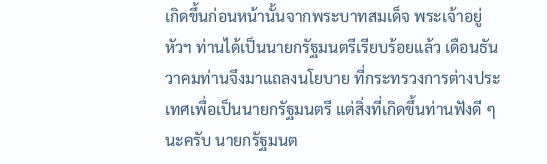เกิดขึ้นก่อนหน้านั้นจากพระบาทสมเด็จ พระเจ้าอยู่หัวฯ ท่านได้เป็นนายกรัฐมนตรีเรียบร้อยแล้ว เดือนธันวาคมท่านจึงมาแถลงนโยบาย ที่กระทรวงการต่างประเทศเพื่อเป็นนายกรัฐมนตรี แต่สิ่งที่เกิดขึ้นท่านฟังดี ๆ นะครับ นายกรัฐมนต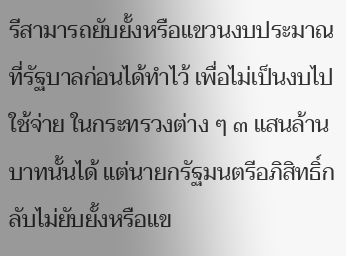รีสามารถยับยั้งหรือแขวนงบประมาณที่รัฐบาลก่อนได้ทําไว้ เพื่อไม่เป็นงบไปใช้จ่าย ในกระทรวงต่าง ๆ ๓ แสนล้านบาทนั้นได้ แต่นายกรัฐมนตรีอภิสิทธิ์กลับไม่ยับยั้งหรือแข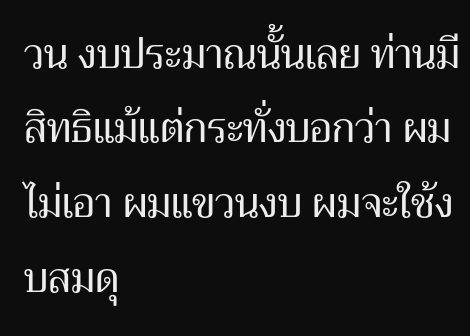วน งบประมาณนั้นเลย ท่านมีสิทธิแม้แต่กระทั่งบอกว่า ผมไม่เอา ผมแขวนงบ ผมจะใช้งบสมดุ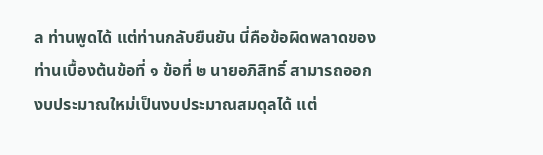ล ท่านพูดได้ แต่ท่านกลับยืนยัน นี่คือข้อผิดพลาดของท่านเบื้องต้นข้อที่ ๑ ข้อที่ ๒ นายอภิสิทธิ์ สามารถออกงบประมาณใหม่เป็นงบประมาณสมดุลได้ แต่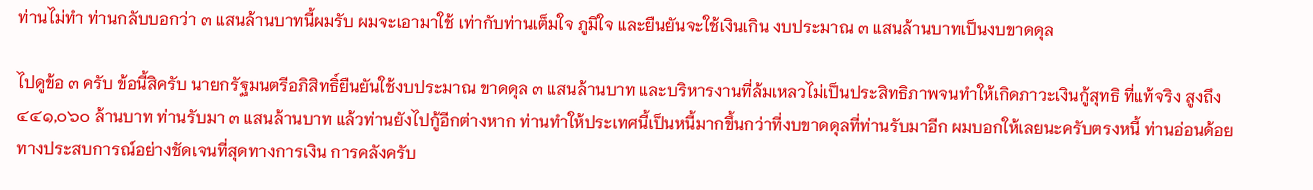ท่านไม่ทํา ท่านกลับบอกว่า ๓ แสนล้านบาทนี้ผมรับ ผมจะเอามาใช้ เท่ากับท่านเต็มใจ ภูมิใจ และยืนยันจะใช้เงินเกิน งบประมาณ ๓ แสนล้านบาทเป็นงบขาดดุล

ไปดูข้อ ๓ ครับ ข้อนี้สิครับ นายกรัฐมนตรีอภิสิทธิ์ยืนยันใช้งบประมาณ ขาดดุล ๓ แสนล้านบาท และบริหารงานที่ล้มเหลวไม่เป็นประสิทธิภาพจนทําให้เกิดภาวะเงินกู้สุทธิ ที่แท้จริง สูงถึง ๔๔๑,๐๖๐ ล้านบาท ท่านรับมา ๓ แสนล้านบาท แล้วท่านยังไปกู้อีกต่างหาก ท่านทําให้ประเทศนี้เป็นหนี้มากขึ้นกว่าที่งบขาดดุลที่ท่านรับมาอีก ผมบอกให้เลยนะครับตรงหนี้ ท่านอ่อนด้อยทางประสบการณ์อย่างชัดเจนที่สุดทางการเงิน การคลังครับ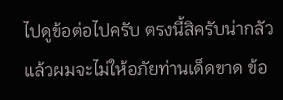ไปดูข้อต่อไปครับ ตรงนี้สิครับน่ากลัว แล้วผมจะไม่ให้อภัยท่านเด็ดขาด ข้อ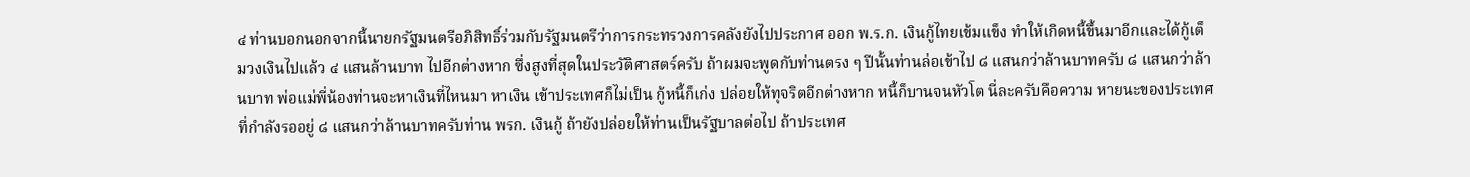๔ ท่านบอกนอกจากนี้นายกรัฐมนตรีอภิสิทธิ์ร่วมกับรัฐมนตรีว่าการกระทรวงการคลังยังไปประกาศ ออก พ.ร.ก. เงินกู้ไทยเข้มแข็ง ทําให้เกิดหนี้ขึ้นมาอีกและได้กู้เต็มวงเงินไปแล้ว ๔ แสนล้านบาท ไปอีกต่างหาก ซึ่งสูงที่สุดในประวัติศาสตร์ครับ ถ้าผมจะพูดกับท่านตรง ๆ ปีนั้นท่านล่อเข้าไป ๘ แสนกว่าล้านบาทครับ ๘ แสนกว่าล้านบาท พ่อแม่พี่น้องท่านจะหาเงินที่ไหนมา หาเงิน เข้าประเทศก็ไม่เป็น กู้หนี้ก็เก่ง ปล่อยให้ทุจริตอีกต่างหาก หนี้ก็บานจนหัวโต นี่ละครับคือความ หายนะของประเทศที่กําลังรออยู่ ๘ แสนกว่าล้านบาทครับท่าน พรก. เงินกู้ ถ้ายังปล่อยให้ท่านเป็นรัฐบาลต่อไป ถ้าประเทศ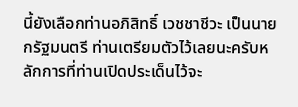นี้ยังเลือกท่านอภิสิทธิ์ เวชชาชีวะ เป็นนายกรัฐมนตรี ท่านเตรียมตัวไว้เลยนะครับหลักการที่ท่านเปิดประเด็นไว้จะ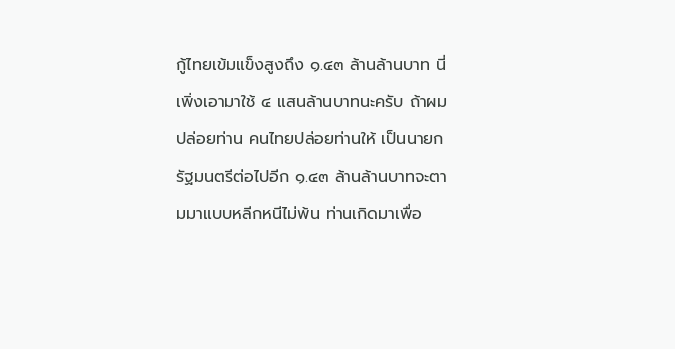กู้ไทยเข้มแข็งสูงถึง ๑.๔๓ ล้านล้านบาท นี่เพิ่งเอามาใช้ ๔ แสนล้านบาทนะครับ ถ้าผมปล่อยท่าน คนไทยปล่อยท่านให้ เป็นนายกรัฐมนตรีต่อไปอีก ๑.๔๓ ล้านล้านบาทจะตามมาแบบหลีกหนีไม่พ้น ท่านเกิดมาเพื่อ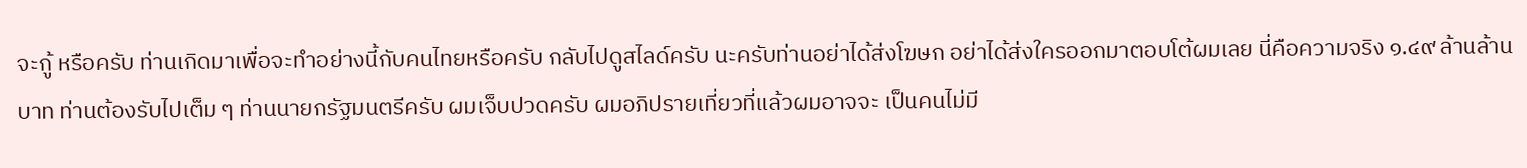จะกู้ หรือครับ ท่านเกิดมาเพื่อจะทําอย่างนี้กับคนไทยหรือครับ กลับไปดูสไลด์ครับ นะครับท่านอย่าได้ส่งโฆษก อย่าได้ส่งใครออกมาตอบโต้ผมเลย นี่คือความจริง ๑.๔๙ ล้านล้านบาท ท่านต้องรับไปเต็ม ๆ ท่านนายกรัฐมนตรีครับ ผมเจ็บปวดครับ ผมอภิปรายเที่ยวที่แล้วผมอาจจะ เป็นคนไม่มี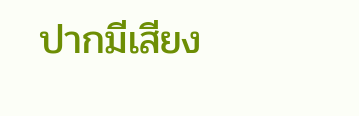ปากมีเสียง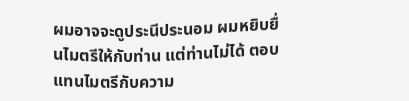ผมอาจจะดูประนีประนอม ผมหยิบยื่นไมตรีให้กับท่าน แต่ท่านไม่ได้ ตอบแทนไมตรีกับความ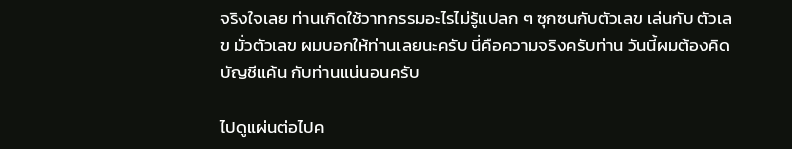จริงใจเลย ท่านเกิดใช้วาทกรรมอะไรไม่รู้แปลก ๆ ซุกซนกับตัวเลข เล่นกับ ตัวเลข มั่วตัวเลข ผมบอกให้ท่านเลยนะครับ นี่คือความจริงครับท่าน วันนี้ผมต้องคิดบัญชีแค้น กับท่านแน่นอนครับ

ไปดูแผ่นต่อไปค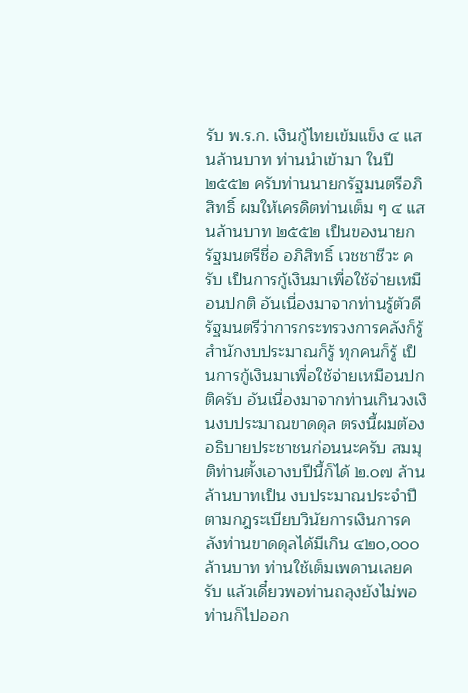รับ พ.ร.ก. เงินกู้ไทยเข้มแข็ง ๔ แสนล้านบาท ท่านนําเข้ามา ในปี ๒๕๕๒ ครับท่านนายกรัฐมนตรีอภิสิทธิ์ ผมให้เครดิตท่านเต็ม ๆ ๔ แสนล้านบาท ๒๕๕๒ เป็นของนายกรัฐมนตรีชื่อ อภิสิทธิ์ เวชชาชีวะ ครับ เป็นการกู้เงินมาเพื่อใช้จ่ายเหมือนปกติ อันเนื่องมาจากท่านรู้ตัวดี รัฐมนตรีว่าการกระทรวงการคลังก็รู้ สํานักงบประมาณก็รู้ ทุกคนก็รู้ เป็นการกู้เงินมาเพื่อใช้จ่ายเหมือนปกติครับ อันเนื่องมาจากท่านเกินวงเงินงบประมาณขาดดุล ตรงนี้ผมต้องอธิบายประชาชนก่อนนะครับ สมมุติท่านตั้งเอางบปีนี้ก็ได้ ๒.๐๗ ล้านล้านบาทเป็น งบประมาณประจําปี ตามกฎระเบียบวินัยการเงินการคลังท่านขาดดุลได้มีเกิน ๔๒๐,๐๐๐ ล้านบาท ท่านใช้เต็มเพดานเลยครับ แล้วเดี๋ยวพอท่านถลุงยังไม่พอ ท่านก็ไปออก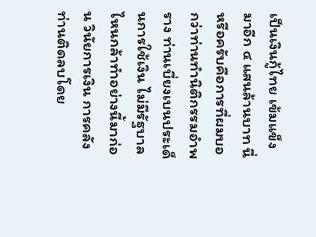เป็นเงินกู้ไทย เข้มแข็งมาอีก ๔ แสนล้านบาท นี่หรือครับคือการที่ผมบอกว่าท่านทํานิติกรรมอําพราง ท่านเบี่ยงเบนประเด็นการใช้เงิน ไม่มีรัฐบาลไหนกล้าทําอย่างนี้มาก่อน วินัยการเงิน การคลัง ท่านติดลบโดย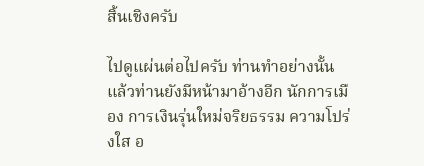สิ้นเชิงครับ

ไปดูแผ่นต่อไปครับ ท่านทําอย่างนั้นแล้วท่านยังมีหน้ามาอ้างอีก นักการเมือง การเงินรุ่นใหม่จริยธรรม ความโปร่งใส อ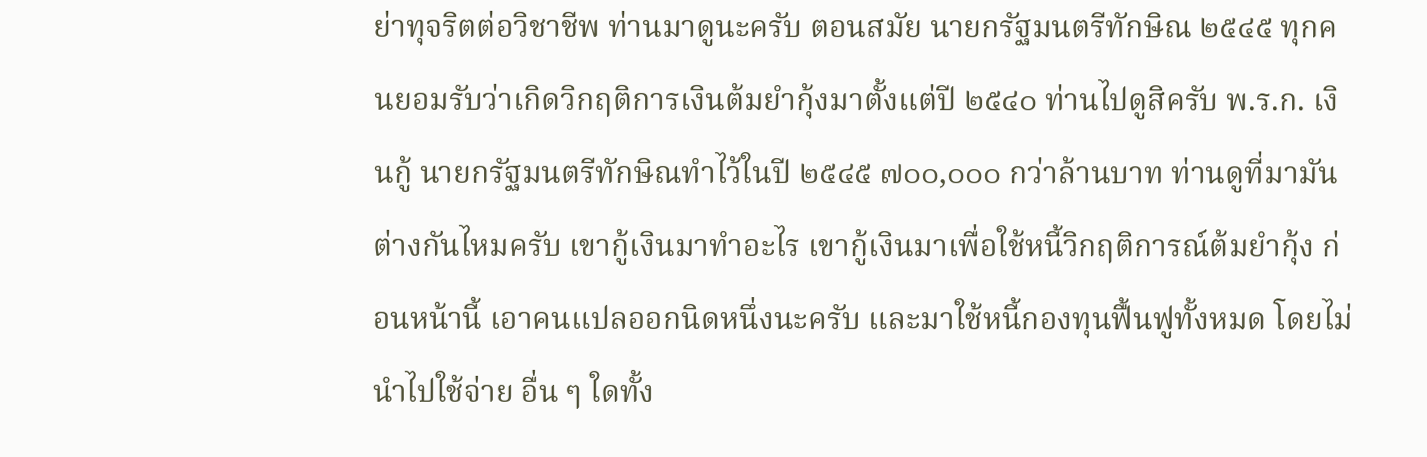ย่าทุจริตต่อวิชาชีพ ท่านมาดูนะครับ ตอนสมัย นายกรัฐมนตรีทักษิณ ๒๕๔๕ ทุกคนยอมรับว่าเกิดวิกฤติการเงินต้มยํากุ้งมาตั้งแต่ปี ๒๕๔๐ ท่านไปดูสิครับ พ.ร.ก. เงินกู้ นายกรัฐมนตรีทักษิณทําไว้ในปี ๒๕๔๕ ๗๐๐,๐๐๐ กว่าล้านบาท ท่านดูที่มามันต่างกันไหมครับ เขากู้เงินมาทําอะไร เขากู้เงินมาเพื่อใช้หนี้วิกฤติการณ์ต้มยํากุ้ง ก่อนหน้านี้ เอาคนแปลออกนิดหนึ่งนะครับ และมาใช้หนี้กองทุนฟื้นฟูทั้งหมด โดยไม่นําไปใช้จ่าย อื่น ๆ ใดทั้ง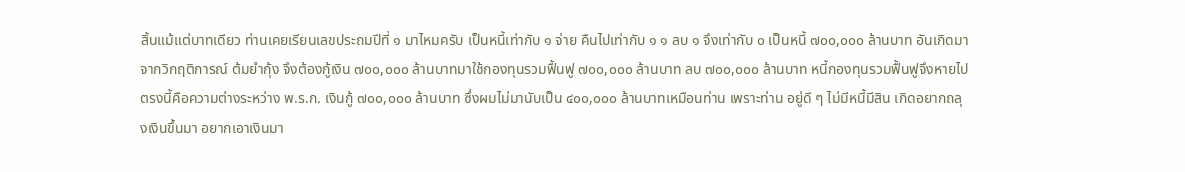สิ้นแม้แต่บาทเดียว ท่านเคยเรียนเลขประถมปีที่ ๑ มาไหมครับ เป็นหนี้เท่ากับ ๑ จ่าย คืนไปเท่ากับ ๑ ๑ ลบ ๑ จึงเท่ากับ ๐ เป็นหนี้ ๗๐๐,๐๐๐ ล้านบาท อันเกิดมาจากวิกฤติการณ์ ต้มยํากุ้ง จึงต้องกู้เงิน ๗๐๐,๐๐๐ ล้านบาทมาใช้กองทุนรวมฟื้นฟู ๗๐๐,๐๐๐ ล้านบาท ลบ ๗๐๐,๐๐๐ ล้านบาท หนี้กองทุนรวมฟื้นฟูจึงหายไป ตรงนี้คือความต่างระหว่าง พ.ร.ก. เงินกู้ ๗๐๐,๐๐๐ ล้านบาท ซึ่งผมไม่มานับเป็น ๔๐๐,๐๐๐ ล้านบาทเหมือนท่าน เพราะท่าน อยู่ดี ๆ ไม่มีหนี้มีสิน เกิดอยากถลุงเงินขึ้นมา อยากเอาเงินมา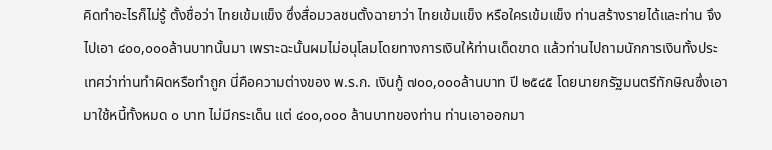คิดทําอะไรก็ไม่รู้ ตั้งชื่อว่า ไทยเข้มแข็ง ซึ่งสื่อมวลชนตั้งฉายาว่า ไทยเข้มแข็ง หรือใครเข้มแข็ง ท่านสร้างรายได้และท่าน จึงไปเอา ๔๐๐,๐๐๐ล้านบาทนั้นมา เพราะฉะนั้นผมไม่อนุโลมโดยทางการเงินให้ท่านเด็ดขาด แล้วท่านไปถามนักการเงินทั้งประเทศว่าท่านทําผิดหรือทําถูก นี่คือความต่างของ พ.ร.ก. เงินกู้ ๗๐๐,๐๐๐ล้านบาท ปี ๒๕๔๕ โดยนายกรัฐมนตรีทักษิณซึ่งเอามาใช้หนี้ทั้งหมด ๐ บาท ไม่มีกระเด็น แต่ ๔๐๐,๐๐๐ ล้านบาทของท่าน ท่านเอาออกมา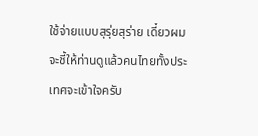ใช้จ่ายแบบสุรุ่ยสุร่าย เดี๋ยวผม จะชี้ให้ท่านดูแล้วคนไทยทั้งประเทศจะเข้าใจครับ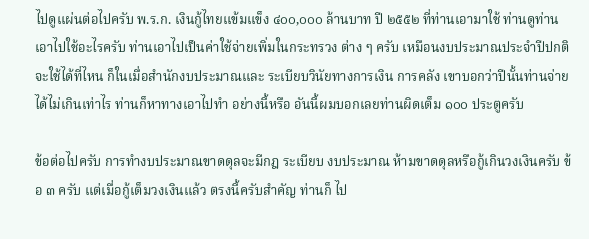ไปดูแผ่นต่อไปครับ พ.ร.ก. เงินกู้ไทยแข้มแข็ง ๔๐๐,๐๐๐ ล้านบาท ปี ๒๕๕๒ ที่ท่านเอามาใช้ ท่านดูท่านเอาไปใช้อะไรครับ ท่านเอาไปเป็นค่าใช้จ่ายเพิ่มในกระทรวง ต่าง ๆ ครับ เหมือนงบประมาณประจําปีปกติ จะใช้ได้ที่ไหน ก็ในเมื่อสํานักงบประมาณและ ระเบียบวินัยทางการเงิน การคลัง เขาบอกว่าปีนั้นท่านจ่ายได้ไม่เกินเท่าไร ท่านก็หาทางเอาไปทํา อย่างนี้หรือ อันนี้ผมบอกเลยท่านผิดเต็ม ๑๐๐ ประตูครับ

ข้อต่อไปครับ การทํางบประมาณขาดดุลจะมีกฎ ระเบียบ งบประมาณ ห้ามขาดดุลหรือกู้เกินวงเงินครับ ข้อ ๓ ครับ แต่เมื่อกู้เต็มวงเงินแล้ว ตรงนี้ครับสําคัญ ท่านก็ ไป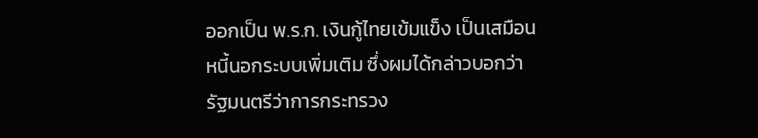ออกเป็น พ.ร.ก. เงินกู้ไทยเข้มแข็ง เป็นเสมือนหนี้นอกระบบเพิ่มเติม ซึ่งผมได้กล่าวบอกว่า รัฐมนตรีว่าการกระทรวง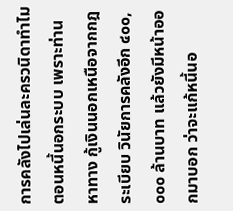การคลังไปเล่นละครวนิดาทําไมตอนหนี้นอกระบบ เพราะท่านหาทาง กู้เงินนอกเหนือจากกฎ ระเบียบ วินัยการคลังอีก ๔๐๐,๐๐๐ ล้านบาท แล้วยังมีหน้าออกมาบอก ว่าจะแก้หนี้นอ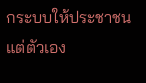กระบบให้ประชาชน แต่ตัวเอง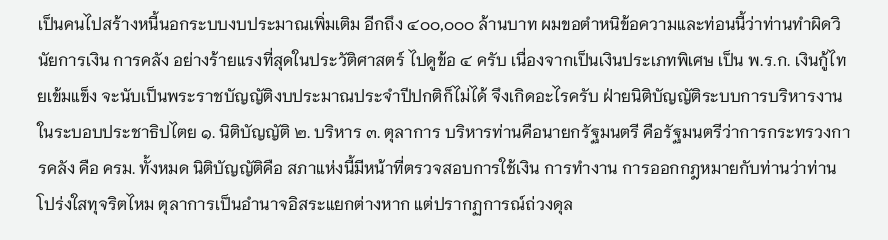เป็นคนไปสร้างหนี้นอกระบบงบประมาณเพิ่มเติม อีกถึง ๔๐๐,๐๐๐ ล้านบาท ผมขอตําหนิข้อความและท่อนนี้ว่าท่านทําผิดวินัยการเงิน การคลัง อย่างร้ายแรงที่สุดในประวัติศาสตร์ ไปดูข้อ ๔ ครับ เนื่องจากเป็นเงินประเภทพิเศษ เป็น พ.ร.ก. เงินกู้ไทยเข้มแข็ง จะนับเป็นพระราชบัญญัติงบประมาณประจําปีปกติก็ไม่ได้ จึงเกิดอะไรครับ ฝ่ายนิติบัญญัติระบบการบริหารงานในระบอบประชาธิปไตย ๑. นิติบัญญัติ ๒. บริหาร ๓. ตุลาการ บริหารท่านคือนายกรัฐมนตรี คือรัฐมนตรีว่าการกระทรวงการคลัง คือ ครม. ทั้งหมด นิติบัญญัติคือ สภาแห่งนี้มีหน้าที่ตรวจสอบการใช้เงิน การทํางาน การออกกฎหมายกับท่านว่าท่านโปร่งใสทุจริตไหม ตุลาการเป็นอํานาจอิสระแยกต่างหาก แต่ปรากฏการณ์ถ่วงดุล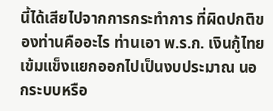นี้ได้เสียไปจากการกระทําการ ที่ผิดปกติของท่านคืออะไร ท่านเอา พ.ร.ก. เงินกู้ไทยเข้มแข็งแยกออกไปเป็นงบประมาณ นอกระบบหรือ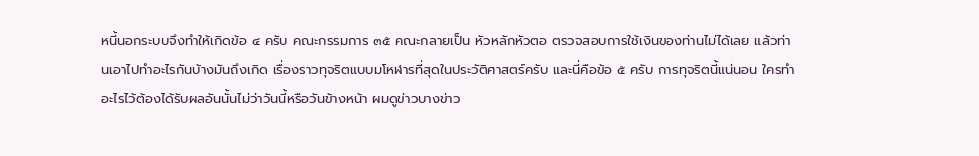หนี้นอกระบบจึงทําให้เกิดข้อ ๔ ครับ คณะกรรมการ ๓๕ คณะกลายเป็น หัวหลักหัวตอ ตรวจสอบการใช้เงินของท่านไม่ได้เลย แล้วท่านเอาไปทําอะไรกันบ้างมันถึงเกิด เรื่องราวทุจริตแบบมโหฬารที่สุดในประวัติศาสตร์ครับ และนี่คือข้อ ๕ ครับ การทุจริตนี้แน่นอน ใครทําอะไรไว้ต้องได้รับผลอันนั้นไม่ว่าวันนี้หรือวันข้างหน้า ผมดูข่าวบางข่าว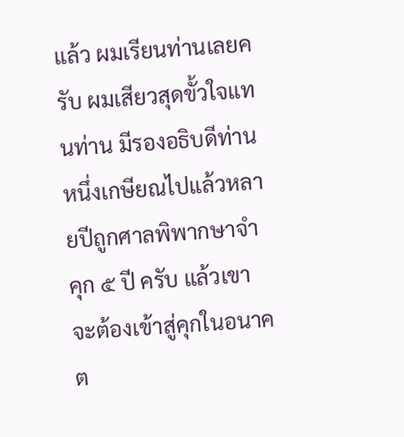แล้ว ผมเรียนท่านเลยครับ ผมเสียวสุดขั้วใจแทนท่าน มีรองอธิบดีท่านหนึ่งเกษียณไปแล้วหลายปีถูกศาลพิพากษาจําคุก ๕ ปี ครับ แล้วเขาจะต้องเข้าสู่คุกในอนาคต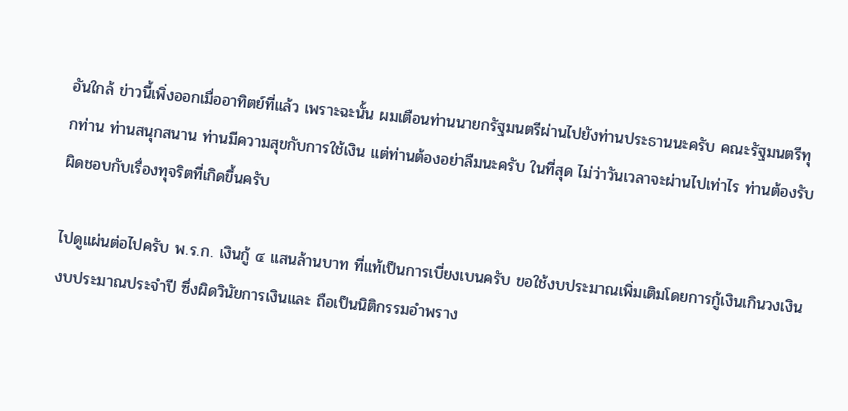อันใกล้ ข่าวนี้เพิ่งออกเมื่ออาทิตย์ที่แล้ว เพราะฉะนั้น ผมเตือนท่านนายกรัฐมนตรีผ่านไปยังท่านประธานนะครับ คณะรัฐมนตรีทุกท่าน ท่านสนุกสนาน ท่านมีความสุขกับการใช้เงิน แต่ท่านต้องอย่าลืมนะครับ ในที่สุด ไม่ว่าวันเวลาจะผ่านไปเท่าไร ท่านต้องรับผิดชอบกับเรื่องทุจริตที่เกิดขึ้นครับ

ไปดูแผ่นต่อไปครับ พ.ร.ก. เงินกู้ ๔ แสนล้านบาท ที่แท้เป็นการเบี่ยงเบนครับ ขอใช้งบประมาณเพิ่มเติมโดยการกู้เงินเกินวงเงินงบประมาณประจําปี ซึ่งผิดวินัยการเงินและ ถือเป็นนิติกรรมอําพราง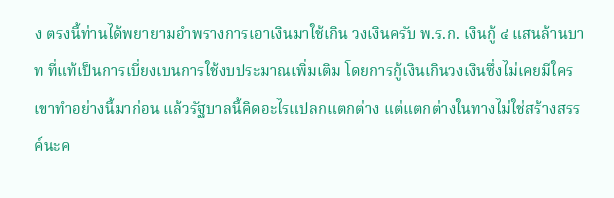ง ตรงนี้ท่านได้พยายามอําพรางการเอาเงินมาใช้เกิน วงเงินครับ พ.ร.ก. เงินกู้ ๔ แสนล้านบาท ที่แท้เป็นการเบี่ยงเบนการใช้งบประมาณเพิ่มเติม โดยการกู้เงินเกินวงเงินซึ่งไม่เคยมีใครเขาทําอย่างนี้มาก่อน แล้วรัฐบาลนี้คิดอะไรแปลกแตกต่าง แต่แตกต่างในทางไม่ใช่สร้างสรรค์นะค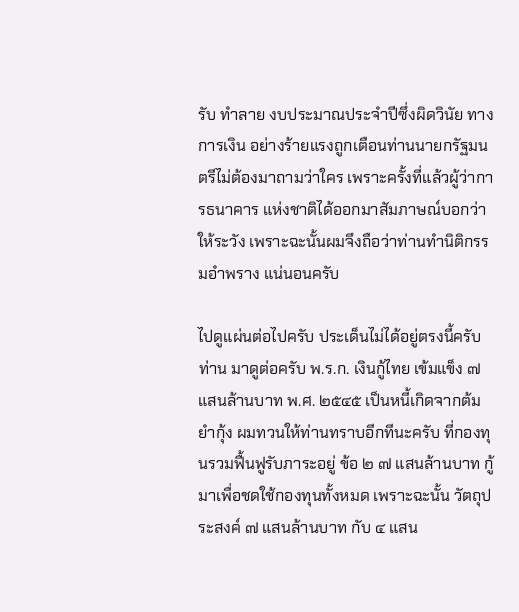รับ ทําลาย งบประมาณประจําปีซึ่งผิดวินัย ทางการเงิน อย่างร้ายแรงถูกเตือนท่านนายกรัฐมนตรีไม่ต้องมาถามว่าใคร เพราะครั้งที่แล้วผู้ว่าการธนาคาร แห่งชาติได้ออกมาสัมภาษณ์บอกว่าให้ระวัง เพราะฉะนั้นผมจึงถือว่าท่านทํานิติกรรมอําพราง แน่นอนครับ

ไปดูแผ่นต่อไปครับ ประเด็นไม่ได้อยู่ตรงนี้ครับท่าน มาดูต่อครับ พ.ร.ก. เงินกู้ไทย เข้มแข็ง ๗ แสนล้านบาท พ.ศ. ๒๕๔๕ เป็นหนี้เกิดจากต้มยํากุ้ง ผมทวนให้ท่านทราบอีกทีนะครับ ที่กองทุนรวมฟื้นฟูรับภาระอยู่ ข้อ ๒ ๗ แสนล้านบาท กู้มาเพื่อชดใช้กองทุนทั้งหมด เพราะฉะนั้น วัตถุประสงค์ ๗ แสนล้านบาท กับ ๔ แสน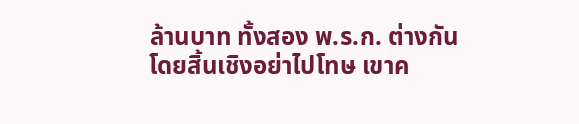ล้านบาท ทั้งสอง พ.ร.ก. ต่างกันโดยสิ้นเชิงอย่าไปโทษ เขาค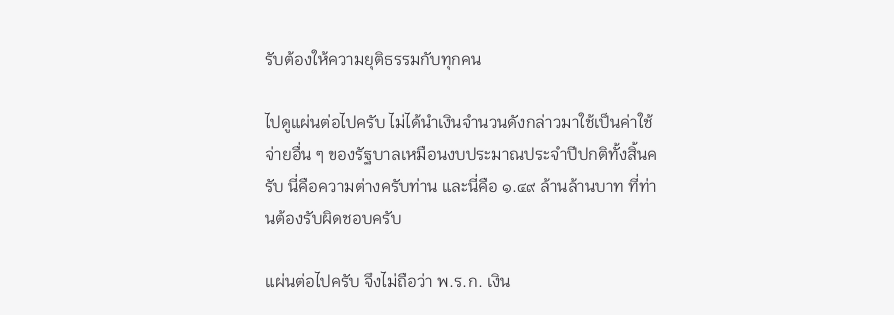รับต้องให้ความยุติธรรมกับทุกคน

ไปดูแผ่นต่อไปครับ ไม่ได้นําเงินจํานวนดังกล่าวมาใช้เป็นค่าใช้จ่ายอื่น ๆ ของรัฐบาลเหมือนงบประมาณประจําปีปกติทั้งสิ้นครับ นี่คือความต่างครับท่าน และนี่คือ ๑.๔๙ ล้านล้านบาท ที่ท่านต้องรับผิดชอบครับ

แผ่นต่อไปครับ จึงไม่ถือว่า พ.ร.ก. เงิน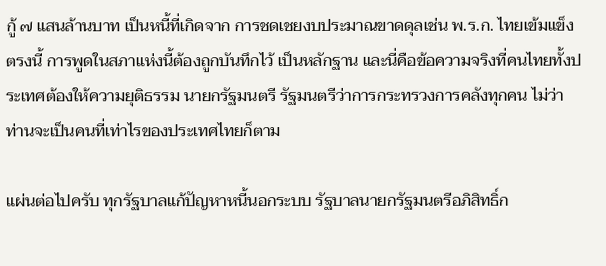กู้ ๗ แสนล้านบาท เป็นหนี้ที่เกิดจาก การชดเชยงบประมาณขาดดุลเช่น พ.ร.ก. ไทยเข้มแข็ง ตรงนี้ การพูดในสภาแห่งนี้ต้องถูกบันทึกไว้ เป็นหลักฐาน และนี่คือข้อความจริงที่คนไทยทั้งประเทศต้องให้ความยุติธรรม นายกรัฐมนตรี รัฐมนตรีว่าการกระทรวงการคลังทุกคน ไม่ว่าท่านจะเป็นคนที่เท่าไรของประเทศไทยก็ตาม

แผ่นต่อไปครับ ทุกรัฐบาลแก้ปัญหาหนี้นอกระบบ รัฐบาลนายกรัฐมนตรีอภิสิทธิ์ก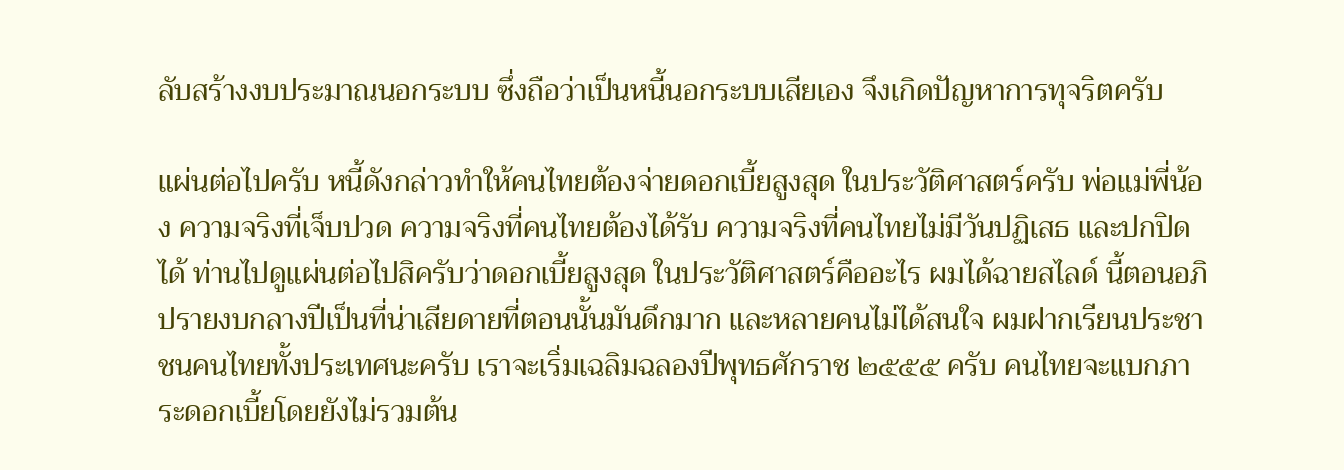ลับสร้างงบประมาณนอกระบบ ซึ่งถือว่าเป็นหนี้นอกระบบเสียเอง จึงเกิดปัญหาการทุจริตครับ

แผ่นต่อไปครับ หนี้ดังกล่าวทําให้คนไทยต้องจ่ายดอกเบี้ยสูงสุด ในประวัติศาสตร์ครับ พ่อแม่พี่น้อง ความจริงที่เจ็บปวด ความจริงที่คนไทยต้องได้รับ ความจริงที่คนไทยไม่มีวันปฏิเสธ และปกปิดได้ ท่านไปดูแผ่นต่อไปสิครับว่าดอกเบี้ยสูงสุด ในประวัติศาสตร์คืออะไร ผมได้ฉายสไลด์ นี้ตอนอภิปรายงบกลางปีเป็นที่น่าเสียดายที่ตอนนั้นมันดึกมาก และหลายคนไม่ได้สนใจ ผมฝากเรียนประชาชนคนไทยทั้งประเทศนะครับ เราจะเริ่มเฉลิมฉลองปีพุทธศักราช ๒๕๕๕ ครับ คนไทยจะแบกภาระดอกเบี้ยโดยยังไม่รวมต้น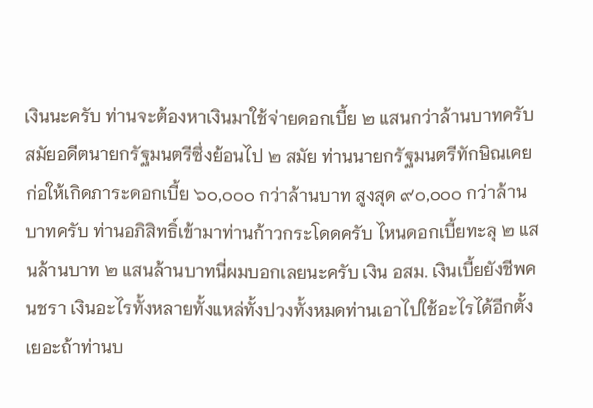เงินนะครับ ท่านจะต้องหาเงินมาใช้จ่ายดอกเบี้ย ๒ แสนกว่าล้านบาทครับ สมัยอดีตนายกรัฐมนตรีซึ่งย้อนไป ๒ สมัย ท่านนายกรัฐมนตรีทักษิณเคยก่อให้เกิดภาระดอกเบี้ย ๖๐,๐๐๐ กว่าล้านบาท สูงสุด ๙๐,๐๐๐ กว่าล้านบาทครับ ท่านอภิสิทธิ์เข้ามาท่านก้าวกระโดดครับ ไหนดอกเบี้ยทะลุ ๒ แสนล้านบาท ๒ แสนล้านบาทนี่ผมบอกเลยนะครับ เงิน อสม. เงินเบี้ยยังชีพคนชรา เงินอะไรทั้งหลายทั้งแหล่ทั้งปวงทั้งหมดท่านเอาไปใช้อะไรได้อีกตั้งเยอะถ้าท่านบ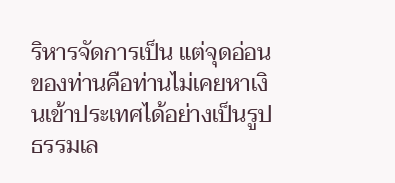ริหารจัดการเป็น แต่จุดอ่อนของท่านคือท่านไม่เคยหาเงินเข้าประเทศได้อย่างเป็นรูปธรรมเล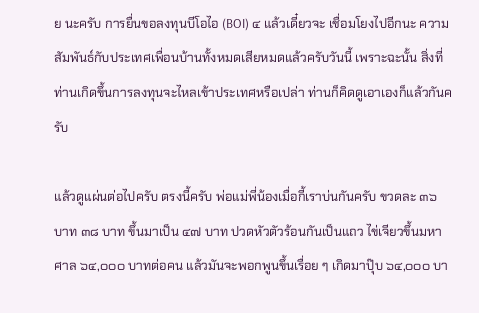ย นะครับ การยื่นขอลงทุนบีโอไอ (BOI) ๔ แล้วเดี๋ยวจะ เชื่อมโยงไปอีกนะ ความสัมพันธ์กับประเทศเพื่อนบ้านทั้งหมดเสียหมดแล้วครับวันนี้ เพราะฉะนั้น สิ่งที่ท่านเกิดขึ้นการลงทุนจะไหลเข้าประเทศหรือเปล่า ท่านก็คิดดูเอาเองก็แล้วกันครับ

แล้วดูแผ่นต่อไปครับ ตรงนี้ครับ พ่อแม่พี่น้องเมื่อกี้เราบ่นกันครับ ขวดละ ๓๖ บาท ๓๘ บาท ขึ้นมาเป็น ๔๗ บาท ปวดหัวตัวร้อนกันเป็นแถว ไข่เจียวขึ้นมหาศาล ๖๔,๐๐๐ บาทต่อคน แล้วมันจะพอกพูนขึ้นเรื่อย ๆ เกิดมาปุ๊บ ๖๔,๐๐๐ บา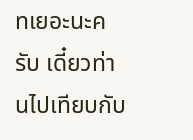ทเยอะนะครับ เดี๋ยวท่านไปเทียบกับ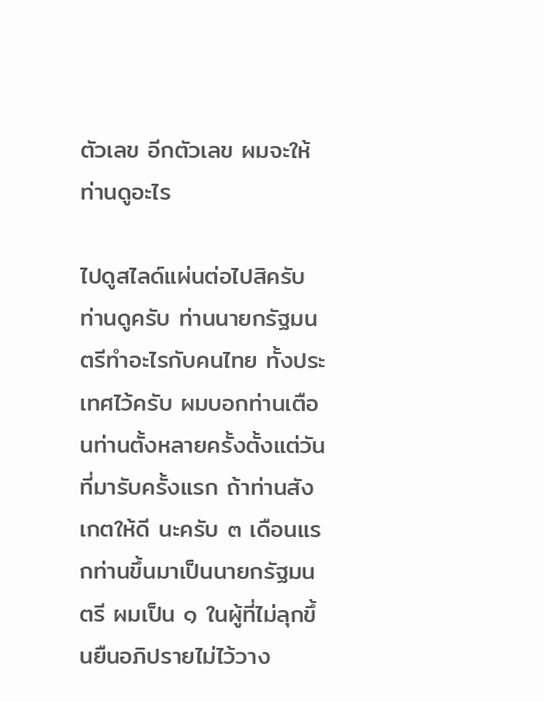ตัวเลข อีกตัวเลข ผมจะให้ท่านดูอะไร

ไปดูสไลด์แผ่นต่อไปสิครับ ท่านดูครับ ท่านนายกรัฐมนตรีทําอะไรกับคนไทย ทั้งประเทศไว้ครับ ผมบอกท่านเตือนท่านตั้งหลายครั้งตั้งแต่วันที่มารับครั้งแรก ถ้าท่านสังเกตให้ดี นะครับ ๓ เดือนแรกท่านขึ้นมาเป็นนายกรัฐมนตรี ผมเป็น ๑ ในผู้ที่ไม่ลุกขึ้นยืนอภิปรายไม่ไว้วาง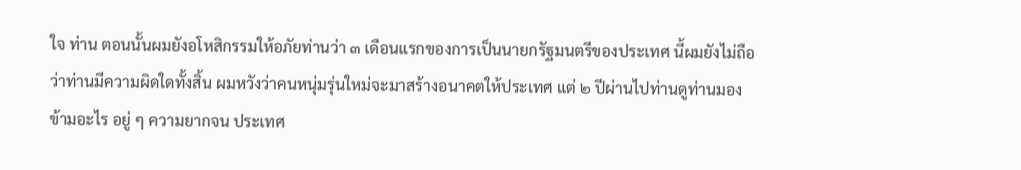ใจ ท่าน ตอนนั้นผมยังอโหสิกรรมให้อภัยท่านว่า ๓ เดือนแรกของการเป็นนายกรัฐมนตรีของประเทศ นี้ผมยังไม่ถือว่าท่านมีความผิดใดทั้งสิ้น ผมหวังว่าคนหนุ่มรุ่นใหม่จะมาสร้างอนาคตให้ประเทศ แต่ ๒ ปีผ่านไปท่านดูท่านมองข้ามอะไร อยู่ ๆ ความยากจน ประเทศ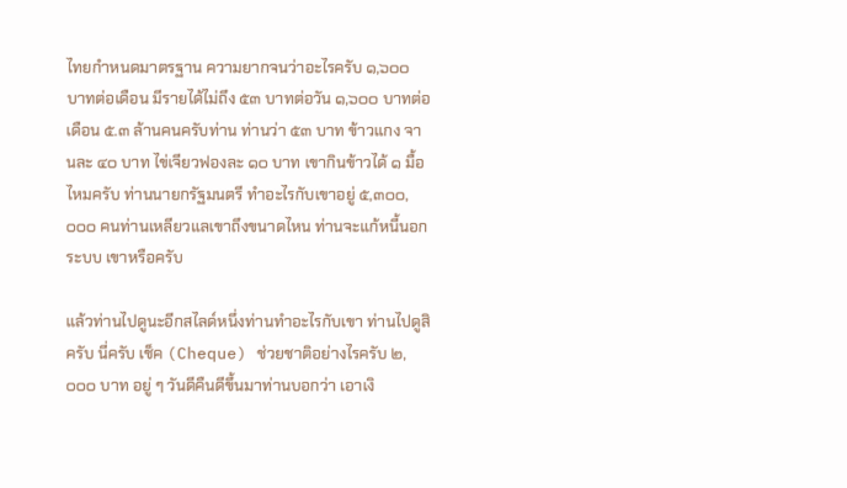ไทยกําหนดมาตรฐาน ความยากจนว่าอะไรครับ ๑,๖๐๐ บาทต่อเดือน มีรายได้ไม่ถึง ๕๓ บาทต่อวัน ๑,๖๐๐ บาทต่อเดือน ๕.๓ ล้านคนครับท่าน ท่านว่า ๕๓ บาท ข้าวแกง จานละ ๔๐ บาท ไข่เจียวฟองละ ๑๐ บาท เขากินข้าวได้ ๑ มื้อไหมครับ ท่านนายกรัฐมนตรี ทําอะไรกับเขาอยู่ ๕,๓๐๐,๐๐๐ คนท่านเหลียวแลเขาถึงขนาดไหน ท่านจะแก้หนี้นอกระบบ เขาหรือครับ

แล้วท่านไปดูนะอีกสไลด์หนึ่งท่านทําอะไรกับเขา ท่านไปดูสิครับ นี่ครับ เช็ค (Cheque) ช่วยชาติอย่างไรครับ ๒,๐๐๐ บาท อยู่ ๆ วันดีคืนดีขึ้นมาท่านบอกว่า เอาเงิ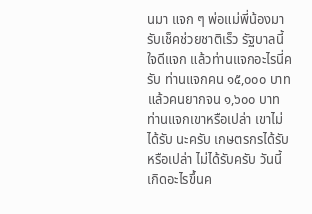นมา แจก ๆ พ่อแม่พี่น้องมารับเช็คช่วยชาติเร็ว รัฐบาลนี้ใจดีแจก แล้วท่านแจกอะไรนี่ครับ ท่านแจกคน ๑๕,๐๐๐ บาท แล้วคนยากจน ๑,๖๐๐ บาทท่านแจกเขาหรือเปล่า เขาไม่ได้รับ นะครับ เกษตรกรได้รับหรือเปล่า ไม่ได้รับครับ วันนี้เกิดอะไรขึ้นค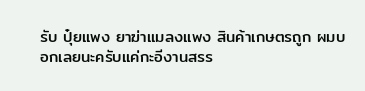รับ ปุ๋ยแพง ยาฆ่าแมลงแพง สินค้าเกษตรถูก ผมบอกเลยนะครับแค่กะอีงานสรร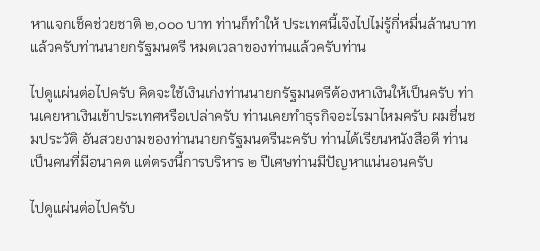หาแจกเช็คช่วยชาติ ๒,๐๐๐ บาท ท่านก็ทําให้ ประเทศนี้เจ๊งไปไม่รู้กี่หมื่นล้านบาทแล้วครับท่านนายกรัฐมนตรี หมดเวลาของท่านแล้วครับท่าน

ไปดูแผ่นต่อไปครับ คิดจะใช้เงินเก่งท่านนายกรัฐมนตรีต้องหาเงินให้เป็นครับ ท่านเคยหาเงินเข้าประเทศหรือเปล่าครับ ท่านเคยทําธุรกิจอะไรมาไหมครับ ผมชื่นชมประวัติ อันสวยงามของท่านนายกรัฐมนตรีนะครับ ท่านได้เรียนหนังสือดี ท่านเป็นคนที่มีอนาคต แต่ตรงนี้การบริหาร ๒ ปีเศษท่านมีปัญหาแน่นอนครับ

ไปดูแผ่นต่อไปครับ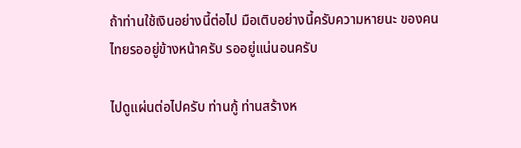ถ้าท่านใช้เงินอย่างนี้ต่อไป มือเติบอย่างนี้ครับความหายนะ ของคนไทยรออยู่ข้างหน้าครับ รออยู่แน่นอนครับ

ไปดูแผ่นต่อไปครับ ท่านกู้ ท่านสร้างห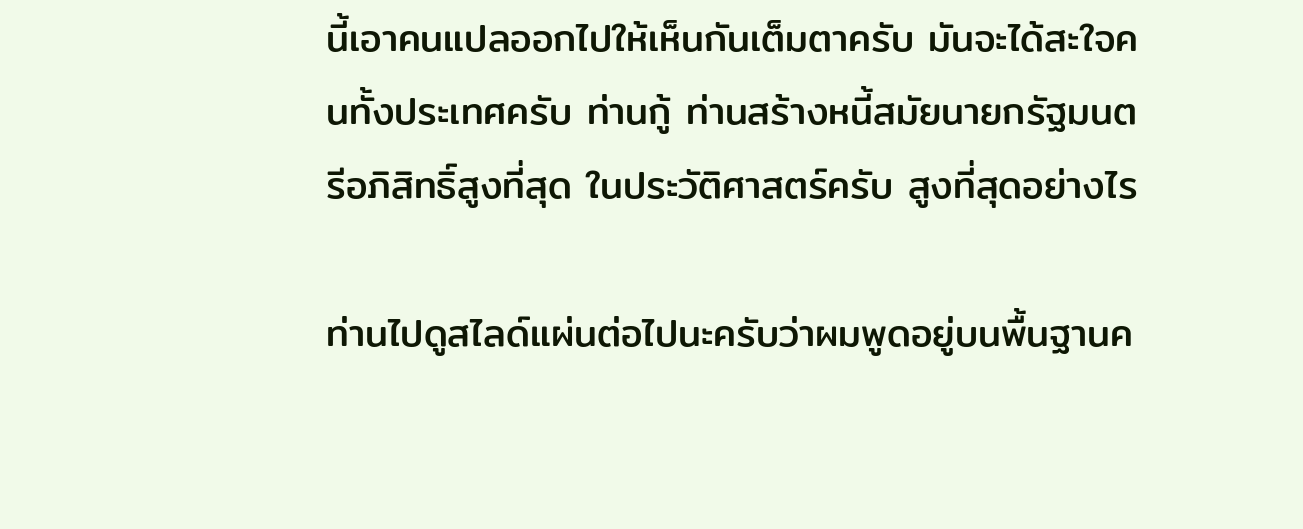นี้เอาคนแปลออกไปให้เห็นกันเต็มตาครับ มันจะได้สะใจคนทั้งประเทศครับ ท่านกู้ ท่านสร้างหนี้สมัยนายกรัฐมนตรีอภิสิทธิ์สูงที่สุด ในประวัติศาสตร์ครับ สูงที่สุดอย่างไร

ท่านไปดูสไลด์แผ่นต่อไปนะครับว่าผมพูดอยู่บนพื้นฐานค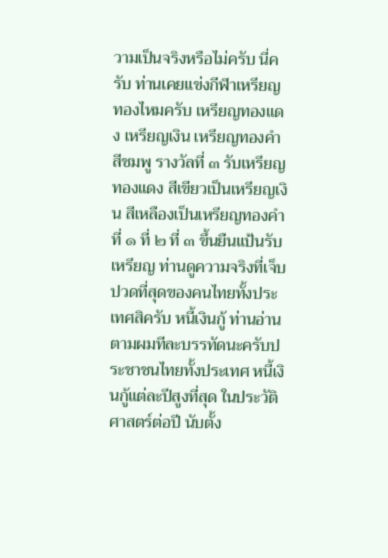วามเป็นจริงหรือไม่ครับ นี่ครับ ท่านเคยแข่งกีฬาเหรียญทองไหมครับ เหรียญทองแดง เหรียญเงิน เหรียญทองคํา สีชมพู รางวัลที่ ๓ รับเหรียญทองแดง สีเขียวเป็นเหรียญเงิน สีเหลืองเป็นเหรียญทองคํา ที่ ๑ ที่ ๒ ที่ ๓ ขึ้นยืนแป้นรับเหรียญ ท่านดูความจริงที่เจ็บปวดที่สุดของคนไทยทั้งประเทศสิครับ หนี้เงินกู้ ท่านอ่านตามผมทีละบรรทัดนะครับประชาชนไทยทั้งประเทศ หนี้เงินกู้แต่ละปีสูงที่สุด ในประวัติศาสตร์ต่อปี นับตั้ง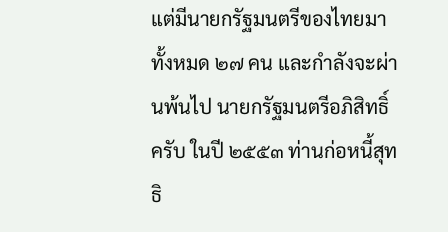แต่มีนายกรัฐมนตรีของไทยมาทั้งหมด ๒๗ คน และกําลังจะผ่านพ้นไป นายกรัฐมนตรีอภิสิทธิ์ครับ ในปี ๒๕๕๓ ท่านก่อหนี้สุทธิ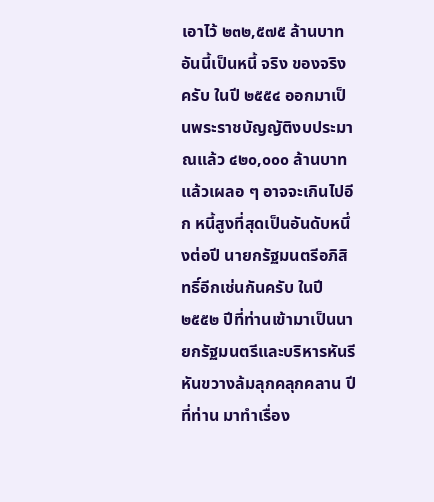เอาไว้ ๒๓๒,๕๗๕ ล้านบาท อันนี้เป็นหนี้ จริง ของจริงครับ ในปี ๒๕๕๔ ออกมาเป็นพระราชบัญญัติงบประมาณแล้ว ๔๒๐,๐๐๐ ล้านบาท แล้วเผลอ ๆ อาจจะเกินไปอีก หนี้สูงที่สุดเป็นอันดับหนึ่งต่อปี นายกรัฐมนตรีอภิสิทธิ์อีกเช่นกันครับ ในปี ๒๕๕๒ ปีที่ท่านเข้ามาเป็นนายกรัฐมนตรีและบริหารหันรีหันขวางล้มลุกคลุกคลาน ปีที่ท่าน มาทําเรื่อง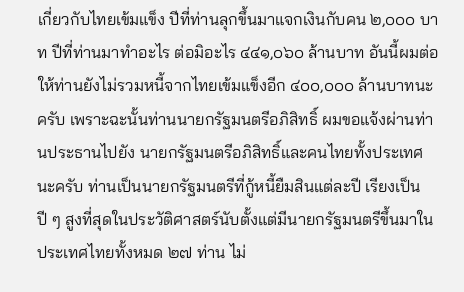เกี่ยวกับไทยเข้มแข็ง ปีที่ท่านลุกขึ้นมาแจกเงินกับคน ๒,๐๐๐ บาท ปีที่ท่านมาทําอะไร ต่อมิอะไร ๔๔๑,๐๖๐ ล้านบาท อันนี้ผมต่อให้ท่านยังไม่รวมหนี้จากไทยเข้มแข็งอีก ๔๐๐,๐๐๐ ล้านบาทนะครับ เพราะฉะนั้นท่านนายกรัฐมนตรีอภิสิทธิ์ ผมขอแจ้งผ่านท่านประธานไปยัง นายกรัฐมนตรีอภิสิทธิ์และคนไทยทั้งประเทศนะครับ ท่านเป็นนายกรัฐมนตรีที่กู้หนี้ยืมสินแต่ละปี เรียงเป็นปี ๆ สูงที่สุดในประวัติศาสตร์นับตั้งแต่มีนายกรัฐมนตรีขึ้นมาในประเทศไทยทั้งหมด ๒๗ ท่าน ไม่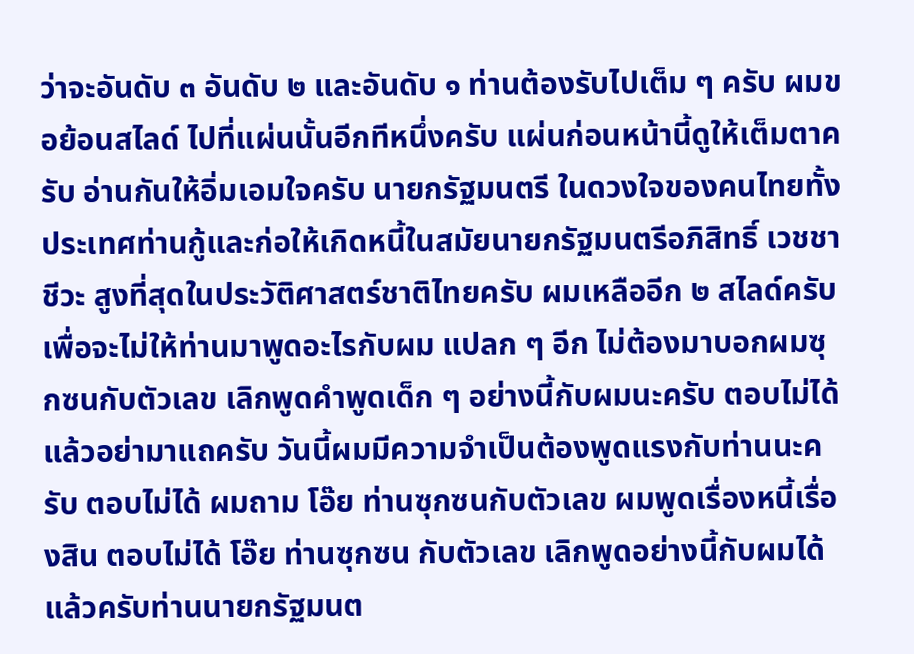ว่าจะอันดับ ๓ อันดับ ๒ และอันดับ ๑ ท่านต้องรับไปเต็ม ๆ ครับ ผมขอย้อนสไลด์ ไปที่แผ่นนั้นอีกทีหนึ่งครับ แผ่นก่อนหน้านี้ดูให้เต็มตาครับ อ่านกันให้อิ่มเอมใจครับ นายกรัฐมนตรี ในดวงใจของคนไทยทั้งประเทศท่านกู้และก่อให้เกิดหนี้ในสมัยนายกรัฐมนตรีอภิสิทธิ์ เวชชาชีวะ สูงที่สุดในประวัติศาสตร์ชาติไทยครับ ผมเหลืออีก ๒ สไลด์ครับ เพื่อจะไม่ให้ท่านมาพูดอะไรกับผม แปลก ๆ อีก ไม่ต้องมาบอกผมซุกซนกับตัวเลข เลิกพูดคําพูดเด็ก ๆ อย่างนี้กับผมนะครับ ตอบไม่ได้แล้วอย่ามาแถครับ วันนี้ผมมีความจําเป็นต้องพูดแรงกับท่านนะครับ ตอบไม่ได้ ผมถาม โอ๊ย ท่านซุกซนกับตัวเลข ผมพูดเรื่องหนี้เรื่องสิน ตอบไม่ได้ โอ๊ย ท่านซุกซน กับตัวเลข เลิกพูดอย่างนี้กับผมได้แล้วครับท่านนายกรัฐมนต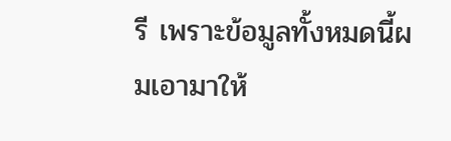รี เพราะข้อมูลทั้งหมดนี้ผมเอามาให้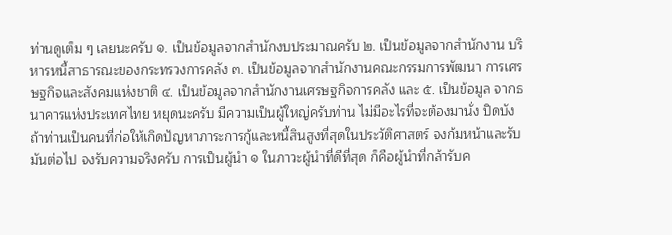ท่านดูเต็ม ๆ เลยนะครับ ๑. เป็นข้อมูลจากสํานักงบประมาณครับ ๒. เป็นข้อมูลจากสํานักงาน บริหารหนี้สาธารณะของกระทรวงการคลัง ๓. เป็นข้อมูลจากสํานักงานคณะกรรมการพัฒนา การเศรษฐกิจและสังคมแห่งชาติ ๔. เป็นข้อมูลจากสํานักงานเศรษฐกิจการคลัง และ ๕. เป็นข้อมูล จากธนาคารแห่งประเทศไทย หยุดนะครับ มีความเป็นผู้ใหญ่ครับท่าน ไม่มีอะไรที่จะต้องมานั่ง ปิดบัง ถ้าท่านเป็นคนที่ก่อให้เกิดปัญหาภาระการกู้และหนี้สินสูงที่สุดในประวัติศาสตร์ จงก้มหน้าและรับมันต่อไป จงรับความจริงครับ การเป็นผู้นํา ๑ ในภาวะผู้นําที่ดีที่สุด ก็คือผู้นําที่กล้ารับค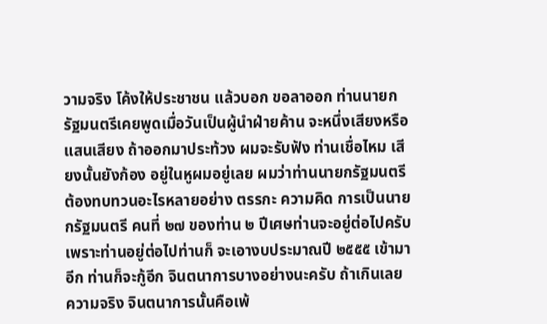วามจริง โค้งให้ประชาชน แล้วบอก ขอลาออก ท่านนายกรัฐมนตรีเคยพูดเมื่อวันเป็นผู้นําฝ่ายค้าน จะหนึ่งเสียงหรือแสนเสียง ถ้าออกมาประท้วง ผมจะรับฟัง ท่านเชื่อไหม เสียงนั้นยังก้อง อยู่ในหูผมอยู่เลย ผมว่าท่านนายกรัฐมนตรีต้องทบทวนอะไรหลายอย่าง ตรรกะ ความคิด การเป็นนายกรัฐมนตรี คนที่ ๒๗ ของท่าน ๒ ปีเศษท่านจะอยู่ต่อไปครับ เพราะท่านอยู่ต่อไปท่านก็ จะเอางบประมาณปี ๒๕๕๕ เข้ามาอีก ท่านก็จะกู้อีก จินตนาการบางอย่างนะครับ ถ้าเกินเลย ความจริง จินตนาการนั้นคือเพ้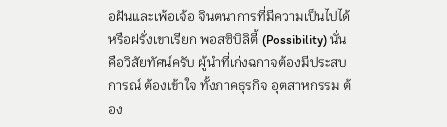อฝันและเพ้อเจ้อ จินตนาการที่มีความเป็นไปได้ หรือฝรั่งเขาเรียก พอสซิบิลิตี้ (Possibility) นั่นคือวิสัยทัศน์ครับ ผู้นําที่เก่งฉกาจต้องมีประสบการณ์ ต้องเข้าใจ ทั้งภาคธุรกิจ อุตสาหกรรม ต้อง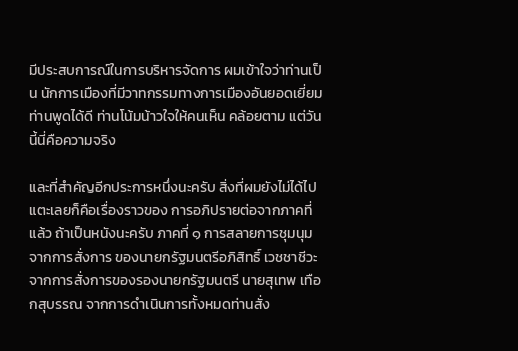มีประสบการณ์ในการบริหารจัดการ ผมเข้าใจว่าท่านเป็น นักการเมืองที่มีวาทกรรมทางการเมืองอันยอดเยี่ยม ท่านพูดได้ดี ท่านโน้มน้าวใจให้คนเห็น คล้อยตาม แต่วันนี้นี่คือความจริง

และที่สําคัญอีกประการหนึ่งนะครับ สิ่งที่ผมยังไม่ได้ไปแตะเลยก็คือเรื่องราวของ การอภิปรายต่อจากภาคที่แล้ว ถ้าเป็นหนังนะครับ ภาคที่ ๑ การสลายการชุมนุม จากการสั่งการ ของนายกรัฐมนตรีอภิสิทธิ์ เวชชาชีวะ จากการสั่งการของรองนายกรัฐมนตรี นายสุเทพ เทือกสุบรรณ จากการดําเนินการทั้งหมดท่านสั่ง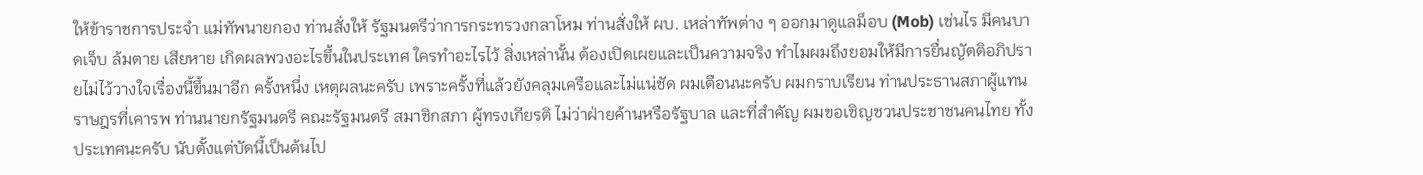ให้ข้าราชการประจํา แม่ทัพนายกอง ท่านสั่งให้ รัฐมนตรีว่าการกระทรวงกลาโหม ท่านสั่งให้ ผบ. เหล่าทัพต่าง ๆ ออกมาดูแลม็อบ (Mob) เช่นไร มีคนบาดเจ็บ ล้มตาย เสียหาย เกิดผลพวงอะไรขึ้นในประเทศ ใครทําอะไรไว้ สิ่งเหล่านั้น ต้องเปิดเผยและเป็นความจริง ทําไมผมถึงยอมให้มีการยื่นญัตติอภิปรายไม่ไว้วางใจเรื่องนี้ขึ้นมาอีก ครั้งหนึ่ง เหตุผลนะครับ เพราะครั้งที่แล้วยังคลุมเครือและไม่แน่ชัด ผมเตือนนะครับ ผมกราบเรียน ท่านประธานสภาผู้แทนราษฎรที่เคารพ ท่านนายกรัฐมนตรี คณะรัฐมนตรี สมาชิกสภา ผู้ทรงเกียรติ ไม่ว่าฝ่ายค้านหรือรัฐบาล และที่สําคัญ ผมขอเชิญชวนประชาชนคนไทย ทั้งประเทศนะครับ นับตั้งแต่บัดนี้เป็นต้นไป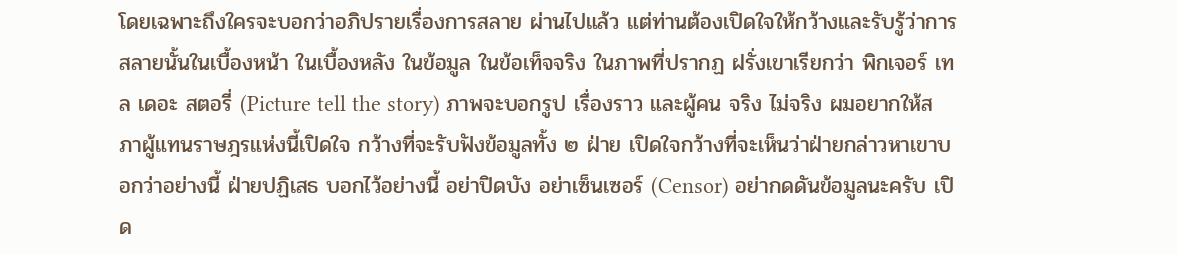โดยเฉพาะถึงใครจะบอกว่าอภิปรายเรื่องการสลาย ผ่านไปแล้ว แต่ท่านต้องเปิดใจให้กว้างและรับรู้ว่าการสลายนั้นในเบื้องหน้า ในเบื้องหลัง ในข้อมูล ในข้อเท็จจริง ในภาพที่ปรากฏ ฝรั่งเขาเรียกว่า พิกเจอร์ เทล เดอะ สตอรี่ (Picture tell the story) ภาพจะบอกรูป เรื่องราว และผู้คน จริง ไม่จริง ผมอยากให้สภาผู้แทนราษฎรแห่งนี้เปิดใจ กว้างที่จะรับฟังข้อมูลทั้ง ๒ ฝ่าย เปิดใจกว้างที่จะเห็นว่าฝ่ายกล่าวหาเขาบอกว่าอย่างนี้ ฝ่ายปฏิเสธ บอกไว้อย่างนี้ อย่าปิดบัง อย่าเซ็นเซอร์ (Censor) อย่ากดดันข้อมูลนะครับ เปิด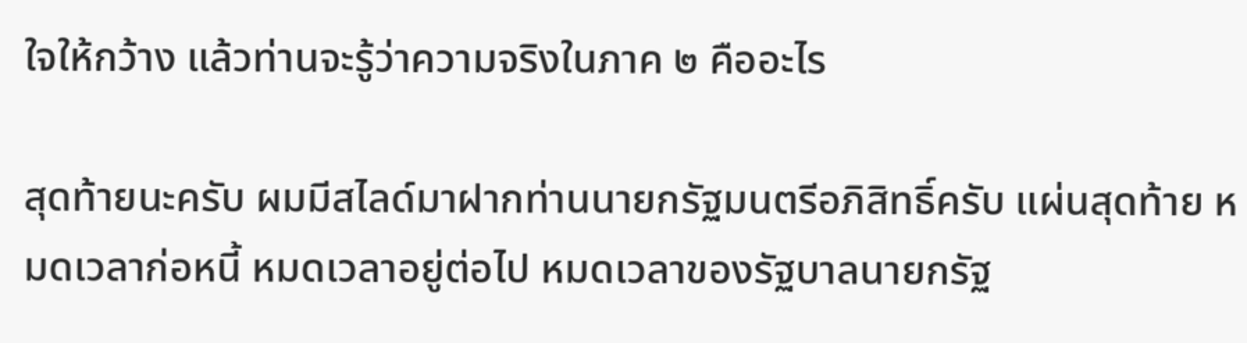ใจให้กว้าง แล้วท่านจะรู้ว่าความจริงในภาค ๒ คืออะไร

สุดท้ายนะครับ ผมมีสไลด์มาฝากท่านนายกรัฐมนตรีอภิสิทธิ์ครับ แผ่นสุดท้าย หมดเวลาก่อหนี้ หมดเวลาอยู่ต่อไป หมดเวลาของรัฐบาลนายกรัฐ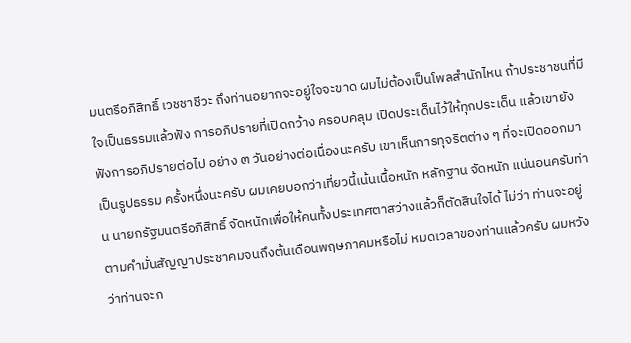มนตรีอภิสิทธิ์ เวชชาชีวะ ถึงท่านอยากจะอยู่ใจจะขาด ผมไม่ต้องเป็นโพลสํานักไหน ถ้าประชาชนที่มีใจเป็นธรรมแล้วฟัง การอภิปรายที่เปิดกว้าง ครอบคลุม เปิดประเด็นไว้ให้ทุกประเด็น แล้วเขายังฟังการอภิปรายต่อไป อย่าง ๓ วันอย่างต่อเนื่องนะครับ เขาเห็นการทุจริตต่าง ๆ ที่จะเปิดออกมาเป็นรูปธรรม ครั้งหนึ่งนะครับ ผมเคยบอกว่าเที่ยวนี้เน้นเนื้อหนัก หลักฐาน จัดหนัก แน่นอนครับท่าน นายกรัฐมนตรีอภิสิทธิ์ จัดหนักเพื่อให้คนทั้งประเทศตาสว่างแล้วก็ตัดสินใจได้ ไม่ว่า ท่านจะอยู่ตามคํามั่นสัญญาประชาคมจนถึงต้นเดือนพฤษภาคมหรือไม่ หมดเวลาของท่านแล้วครับ ผมหวังว่าท่านจะก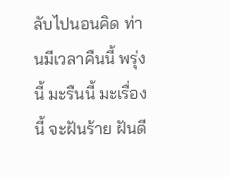ลับไปนอนคิด ท่านมีเวลาคืนนี้ พรุ่งนี้ มะรืนนี้ มะเรื่องนี้ จะฝันร้าย ฝันดี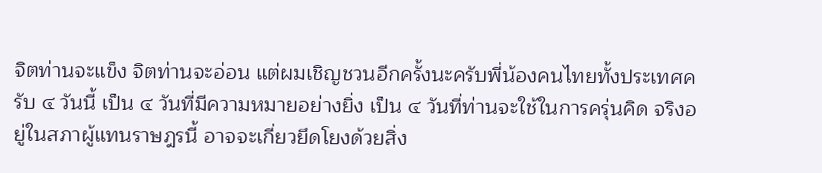จิตท่านจะแข็ง จิตท่านจะอ่อน แต่ผมเชิญชวนอีกครั้งนะครับพี่น้องคนไทยทั้งประเทศครับ ๔ วันนี้ เป็น ๔ วันที่มีความหมายอย่างยิ่ง เป็น ๔ วันที่ท่านจะใช้ในการครุ่นคิด จริงอยู่ในสภาผู้แทนราษฎรนี้ อาจจะเกี่ยวยึดโยงด้วยสิ่ง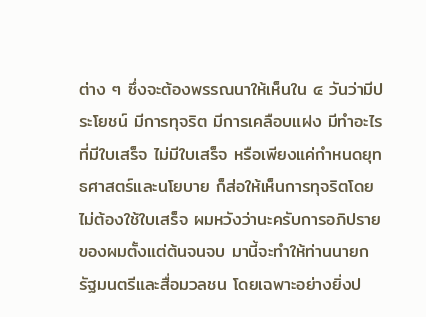ต่าง ๆ ซึ่งจะต้องพรรณนาให้เห็นใน ๔ วันว่ามีประโยชน์ มีการทุจริต มีการเคลือบแฝง มีทําอะไรที่มีใบเสร็จ ไม่มีใบเสร็จ หรือเพียงแค่กําหนดยุทธศาสตร์และนโยบาย ก็ส่อให้เห็นการทุจริตโดยไม่ต้องใช้ใบเสร็จ ผมหวังว่านะครับการอภิปรายของผมตั้งแต่ต้นจนจบ มานี้จะทําให้ท่านนายกรัฐมนตรีและสื่อมวลชน โดยเฉพาะอย่างยิ่งป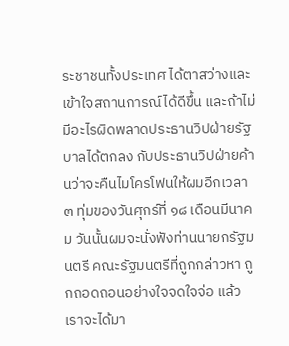ระชาชนทั้งประเทศ ได้ตาสว่างและเข้าใจสถานการณ์ได้ดีขึ้น และถ้าไม่มีอะไรผิดพลาดประธานวิปฝ่ายรัฐบาลได้ตกลง กับประธานวิปฝ่ายค้านว่าจะคืนไมโครโฟนให้ผมอีกเวลา ๓ ทุ่มของวันศุกร์ที่ ๑๘ เดือนมีนาคม วันนั้นผมจะนั่งฟังท่านนายกรัฐมนตรี คณะรัฐมนตรีที่ถูกกล่าวหา ถูกถอดถอนอย่างใจจดใจจ่อ แล้วเราจะได้มา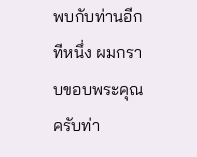พบกับท่านอีกทีหนึ่ง ผมกราบขอบพระคุณครับท่า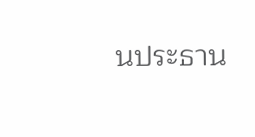นประธาน